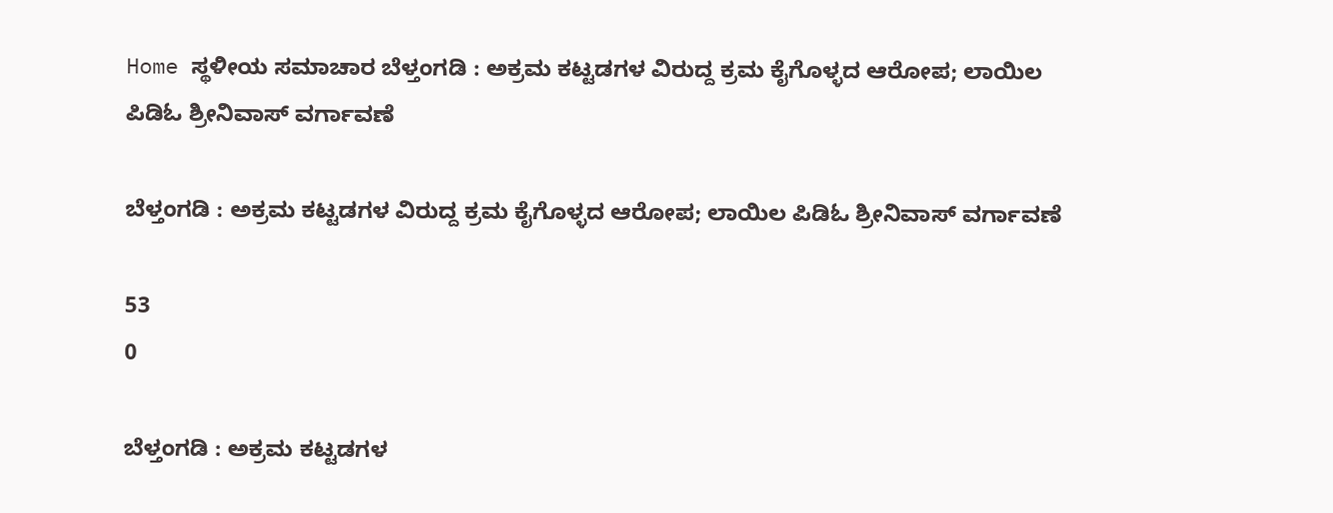Home ಸ್ಥಳೀಯ ಸಮಾಚಾರ ಬೆಳ್ತಂಗಡಿ : ಅಕ್ರಮ ಕಟ್ಟಡಗಳ ವಿರುದ್ದ ಕ್ರಮ ಕೈಗೊಳ್ಳದ ಆರೋಪ; ಲಾಯಿಲ ಪಿಡಿಓ ಶ್ರೀನಿವಾಸ್ ವರ್ಗಾವಣೆ

ಬೆಳ್ತಂಗಡಿ : ಅಕ್ರಮ ಕಟ್ಟಡಗಳ ವಿರುದ್ದ ಕ್ರಮ ಕೈಗೊಳ್ಳದ ಆರೋಪ; ಲಾಯಿಲ ಪಿಡಿಓ ಶ್ರೀನಿವಾಸ್ ವರ್ಗಾವಣೆ

53
0

ಬೆಳ್ತಂಗಡಿ : ಅಕ್ರಮ ಕಟ್ಟಡಗಳ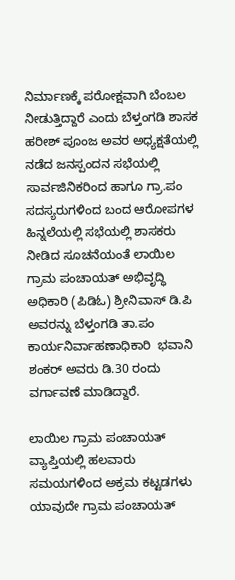ನಿರ್ಮಾಣಕ್ಕೆ ಪರೋಕ್ಷವಾಗಿ ಬೆಂಬಲ ನೀಡುತ್ತಿದ್ದಾರೆ ಎಂದು ಬೆಳ್ತಂಗಡಿ ಶಾಸಕ ಹರೀಶ್ ಪೂಂಜ ಅವರ ಅಧ್ಯಕ್ಷತೆಯಲ್ಲಿ ನಡೆದ ಜನಸ್ಪಂದನ ಸಭೆಯಲ್ಲಿ ಸಾರ್ವಜಿನಿಕರಿಂದ ಹಾಗೂ ಗ್ರಾ.ಪಂ ಸದಸ್ಯರುಗಳಿಂದ ಬಂದ ಆರೋಪಗಳ ಹಿನ್ನಲೆಯಲ್ಲಿ ಸಭೆಯಲ್ಲಿ ಶಾಸಕರು ನೀಡಿದ ಸೂಚನೆಯಂತೆ ಲಾಯಿಲ ಗ್ರಾಮ ಪಂಚಾಯತ್ ಅಭಿವೃದ್ಧಿ ಅಧಿಕಾರಿ (ಪಿಡಿಓ) ಶ್ರೀನಿವಾಸ್ ಡಿ.ಪಿ ಅವರನ್ನು ಬೆಳ್ತಂಗಡಿ ತಾ.ಪಂ  ಕಾರ್ಯನಿರ್ವಾಹಣಾಧಿಕಾರಿ  ಭವಾನಿ ಶಂಕರ್ ಅವರು ಡಿ.30 ರಂದು ವರ್ಗಾವಣೆ ಮಾಡಿದ್ದಾರೆ.

ಲಾಯಿಲ ಗ್ರಾಮ ಪಂಚಾಯತ್ ವ್ಯಾಪ್ತಿಯಲ್ಲಿ ಹಲವಾರು ಸಮಯಗಳಿಂದ ಅಕ್ರಮ ಕಟ್ಟಡಗಳು ಯಾವುದೇ ಗ್ರಾಮ ಪಂಚಾಯತ್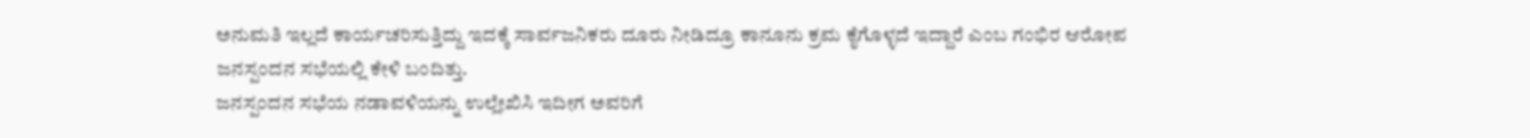ಅನುಮತಿ ಇಲ್ಲದೆ ಕಾರ್ಯಚರಿಸುತ್ತಿದ್ದು ಇದಕ್ಕೆ ಸಾರ್ವಜನಿಕರು ದೂರು ನೀಡಿದ್ರೂ ಕಾನೂನು ಕ್ರಮ ಕೈಗೊಳ್ಳದೆ ಇದ್ದಾರೆ ಎಂಬ ಗಂಭಿರ ಆರೋಪ ಜನಸ್ಪಂದನ ಸಭೆಯಲ್ಲಿ ಕೇಳಿ ಬಂದಿತ್ತು.
ಜನಸ್ಪಂದನ ಸಭೆಯ ನಡಾವಳಿಯನ್ನು ಉಲ್ಲೇಖಿಸಿ ಇದೀಗ ಅವರಿಗೆ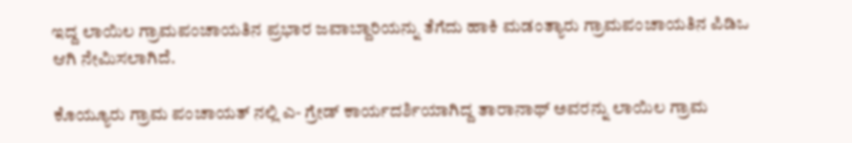ಇದ್ದ ಲಾಯಿಲ ಗ್ರಾಮಪಂಚಾಯತಿನ ಪ್ರಭಾರ ಜವಾಬ್ದಾರಿಯನ್ನು ತೆಗೆದು ಹಾಕಿ ಮಡಂತ್ಯಾರು ಗ್ರಾಮಪಂಚಾಯತಿನ ಪಿಡಿಒ ಆಗಿ ನೇಮಿಸಲಾಗಿದೆ.

ಕೊಯ್ಯೂರು ಗ್ರಾಮ ಪಂಚಾಯತ್ ನಲ್ಲಿ ಎ- ಗ್ರೇಡ್ ಕಾರ್ಯದರ್ಶಿಯಾಗಿದ್ದ ತಾರಾನಾಥ್ ಅವರನ್ನು ಲಾಯಿಲ ಗ್ರಾಮ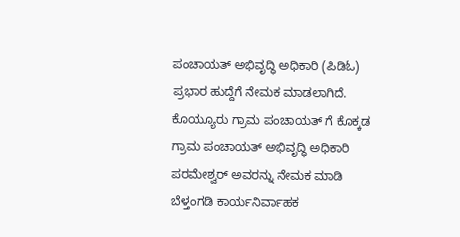ಪಂಚಾಯತ್ ಅಭಿವೃದ್ಧಿ ಅಧಿಕಾರಿ (ಪಿಡಿಓ) ಪ್ರಭಾರ ಹುದ್ದೆಗೆ ನೇಮಕ ಮಾಡಲಾಗಿದೆ. ಕೊಯ್ಯೂರು ಗ್ರಾಮ ಪಂಚಾಯತ್ ಗೆ ಕೊಕ್ಕಡ ಗ್ರಾಮ ಪಂಚಾಯತ್ ಅಭಿವೃದ್ಧಿ ಅಧಿಕಾರಿ ಪರಮೇಶ್ವರ್ ಅವರನ್ನು ನೇಮಕ ಮಾಡಿ ಬೆಳ್ತಂಗಡಿ ಕಾರ್ಯನಿರ್ವಾಹಕ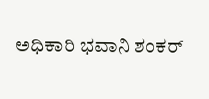ಅಧಿಕಾರಿ ಭವಾನಿ ಶಂಕರ್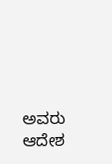ಅವರು ಆದೇಶ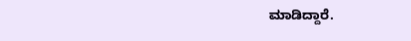ಮಾಡಿದ್ದಾರೆ.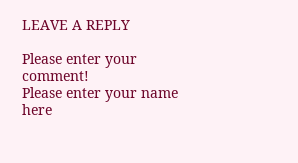LEAVE A REPLY

Please enter your comment!
Please enter your name here